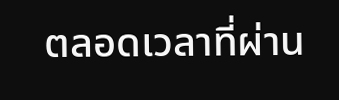ตลอดเวลาที่ผ่าน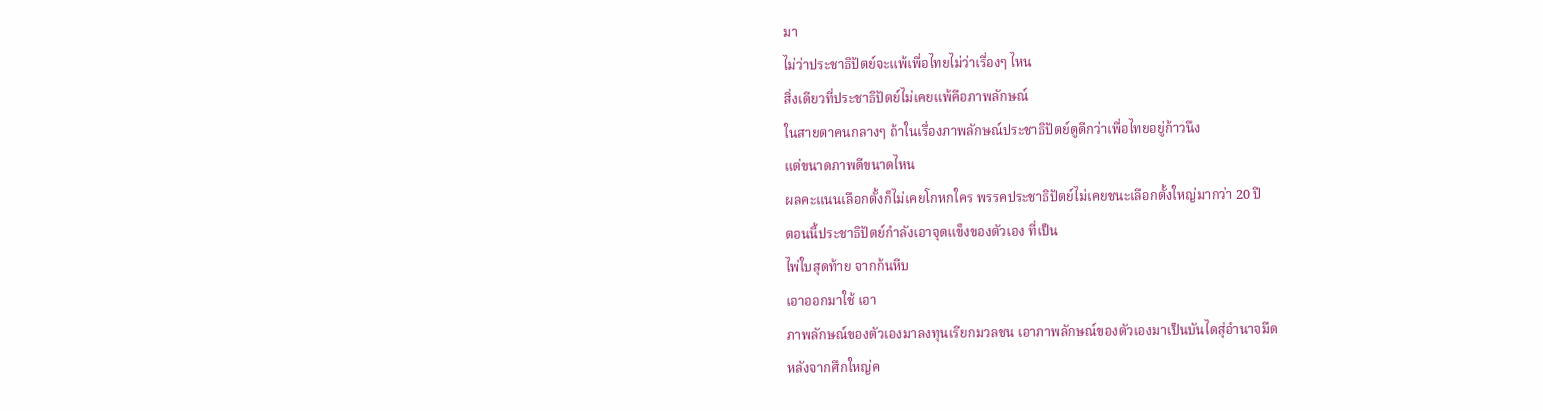มา
ไม่ว่าประชาธิปัตย์จะแพ้เพื่อไทยไม่ว่าเรื่องๆ ไหน
สิ่งเดียวที่ประชาธิปัตย์ไม่เคยแพ้คือภาพลักษณ์
ในสายตาคนกลางๆ ถ้าในเรื่องภาพลักษณ์ประชาธิปัตย์ดูดีกว่าเพื่อไทยอยู่ก้าวนึง
แต่ขนาดภาพดีขนาดไหน
ผลคะแนนเลือกตั้งก็ไม่เคยโกหกใคร พรรคประชาธิปัตย์ไม่เคยชนะเลือกตั้งใหญ่มากว่า 20 ปี
ตอนนี้ประชาธิปัตย์กำลังเอาจุดแข็งของตัวเอง ที่เป็น
ไพ่ใบสุดท้าย จากก้นหีบ
เอาออกมาใช้ เอา
ภาพลักษณ์ของตัวเองมาลงทุนเรียกมวลชน เอาภาพลักษณ์ของตัวเองมาเป็นบันไดสุ่อำนาจมืด
หลังจากศึกใหญ่ค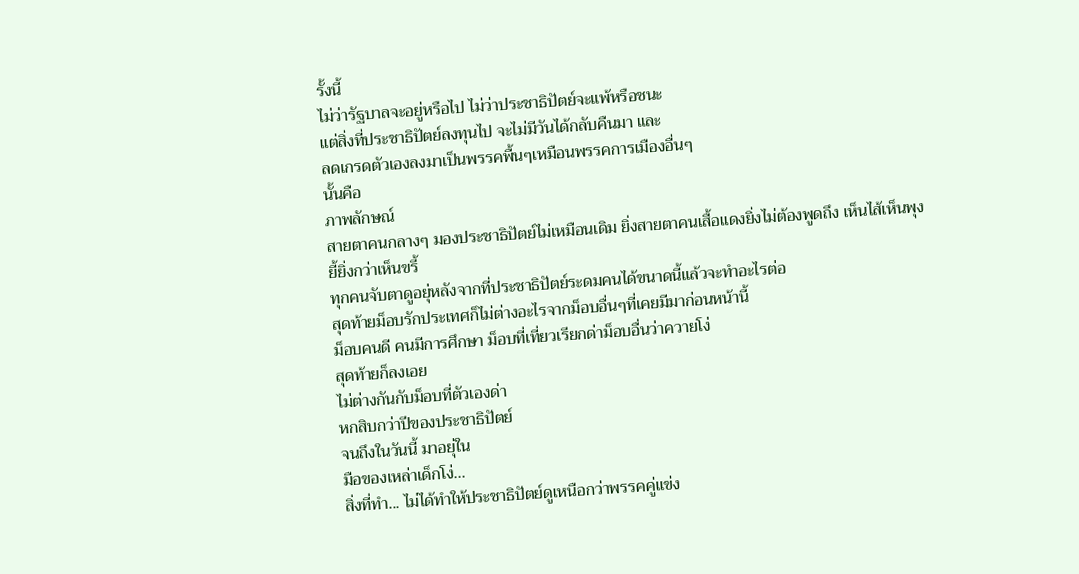รั้งนี้
ไม่ว่ารัฐบาลจะอยู่หรือไป ไม่ว่าประชาธิปัตย์จะแพ้หรือชนะ
แต่สิ่งที่ประชาธิปัตย์ลงทุนไป จะไม่มีวันได้กลับคืนมา และ
ลดเกรดตัวเองลงมาเป็นพรรคพื้นๆเหมือนพรรคการเมืองอื่นๆ
นั้นคือ
ภาพลักษณ์
สายตาคนกลางๆ มองประชาธิปัตย์ไม่เหมือนเดิม ยิ่งสายตาคนเสื้อแดงยิ่งไม่ต้องพูดถึง เห็นไส้เห็นพุง
ยี้ยิ่งกว่าเห็นขรี้
ทุกคนจับตาดูอยุ่หลังจากที่ประชาธิปัตย์ระดมคนได้ขนาดนี้แล้วจะทำอะไรต่อ
สุดท้ายม็อบรักประเทศก็ไม่ต่างอะไรจากม็อบอื่นๆที่เคยมีมาก่อนหน้านี้
ม็อบคนดี คนมีการศึกษา ม็อบที่เที่ยวเรียกด่าม็อบอื่นว่าควายโง่
สุดท้ายก็ลงเอย
ไม่ต่างกันกับม็อบที่ตัวเองด่า
หกสิบกว่าปีของประชาธิปัตย์
จนถึงในวันนี้ มาอยุ่ใน
มือของเหล่าเด็กโง่...
สิ่งที่ทำ... ไม่ได้ทำให้ประชาธิปัตย์ดูเหนือกว่าพรรคคู่แข่ง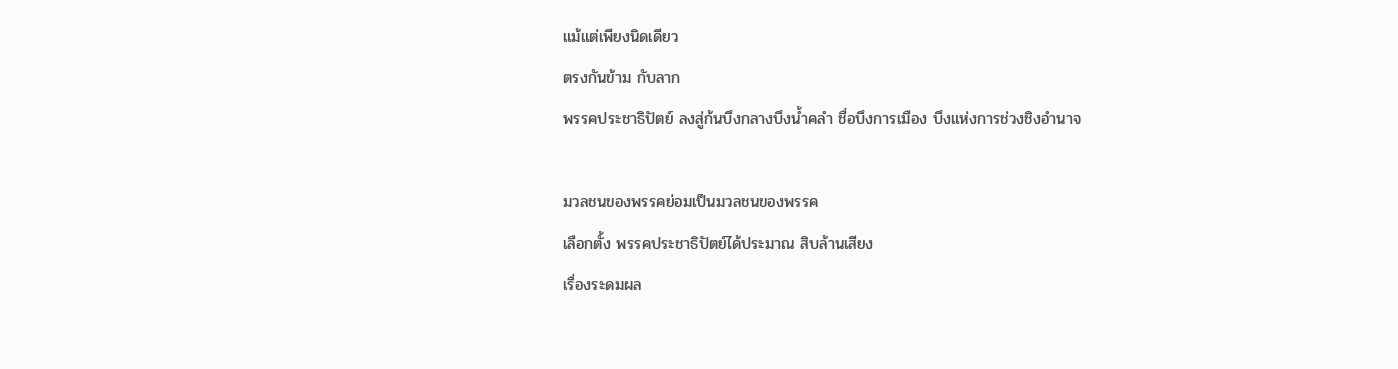แม้แต่เพียงนิดเดียว
ตรงกันข้าม กับลาก
พรรคประชาธิปัตย์ ลงสู่ก้นบึงกลางบึงน้ำคลำ ชื่อบึงการเมือง บึงแห่งการช่วงชิงอำนาจ

มวลชนของพรรคย่อมเป็นมวลชนของพรรค
เลือกตั้ง พรรคประชาธิปัตย์ได้ประมาณ สิบล้านเสียง
เรื่องระดมผล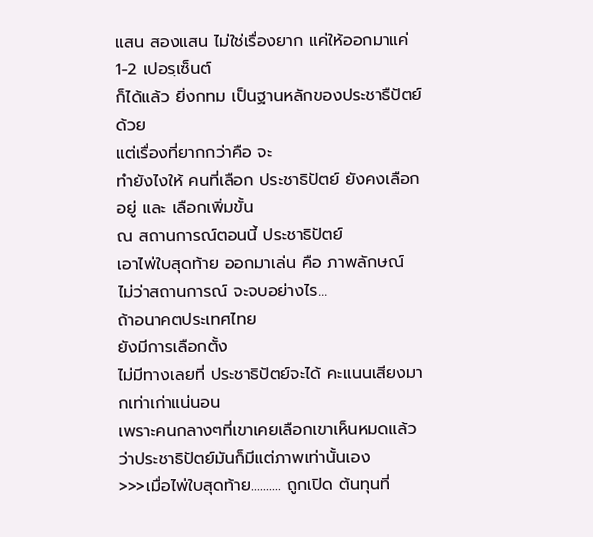แสน สองแสน ไม่ใช่เรื่องยาก แค่ให้ออกมาแค่ 1-2 เปอรฺเซ็นต์
ก็ได้แล้ว ยิ่งกทม เป็นฐานหลักของประชาธืปัตย์ด้วย
แต่เรื่องที่ยากกว่าคือ จะ
ทำยังไงให้ คนที่เลือก ประชาธิปัตย์ ยังคงเลือกอยู่ และ เลือกเพิ่มขั้น
ณ สถานการณ์ตอนนี้ ประชาธิปัตย์
เอาไพ่ใบสุดท้าย ออกมาเล่น คือ ภาพลักษณ์
ไม่ว่าสถานการณ์ จะจบอย่างไร...
ถ้าอนาคตประเทศไทย
ยังมีการเลือกตั้ง
ไม่มีทางเลยที่ ประชาธิปัตย์จะได้ คะแนนเสียงมากเท่าเก่าแน่นอน
เพราะคนกลางๆที่เขาเคยเลือกเขาเห็นหมดแล้วว่าประชาธิปัตย์มันก็มีแต่ภาพเท่านั้นเอง
>>>เมื่อไพ่ใบสุดท้าย.......... ถูกเปิด ต้นทุนที่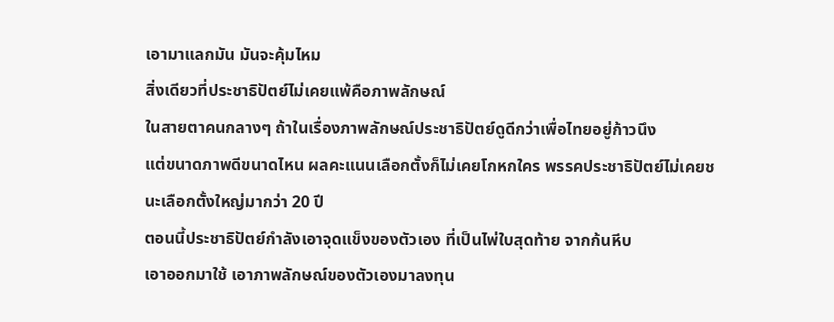เอามาแลกมัน มันจะคุ้มไหม
สิ่งเดียวที่ประชาธิปัตย์ไม่เคยแพ้คือภาพลักษณ์
ในสายตาคนกลางๆ ถ้าในเรื่องภาพลักษณ์ประชาธิปัตย์ดูดีกว่าเพื่อไทยอยู่ก้าวนึง
แต่ขนาดภาพดีขนาดไหน ผลคะแนนเลือกตั้งก็ไม่เคยโกหกใคร พรรคประชาธิปัตย์ไม่เคยชนะเลือกตั้งใหญ่มากว่า 20 ปี
ตอนนี้ประชาธิปัตย์กำลังเอาจุดแข็งของตัวเอง ที่เป็นไพ่ใบสุดท้าย จากก้นหีบ
เอาออกมาใช้ เอาภาพลักษณ์ของตัวเองมาลงทุน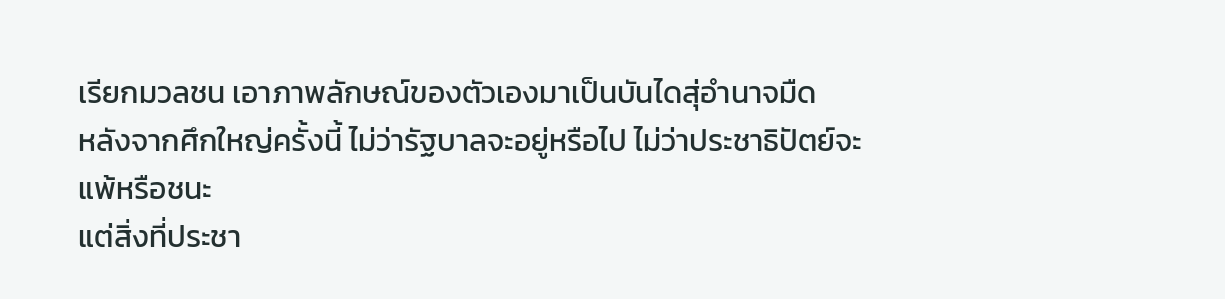เรียกมวลชน เอาภาพลักษณ์ของตัวเองมาเป็นบันไดสุ่อำนาจมืด
หลังจากศึกใหญ่ครั้งนี้ ไม่ว่ารัฐบาลจะอยู่หรือไป ไม่ว่าประชาธิปัตย์จะแพ้หรือชนะ
แต่สิ่งที่ประชา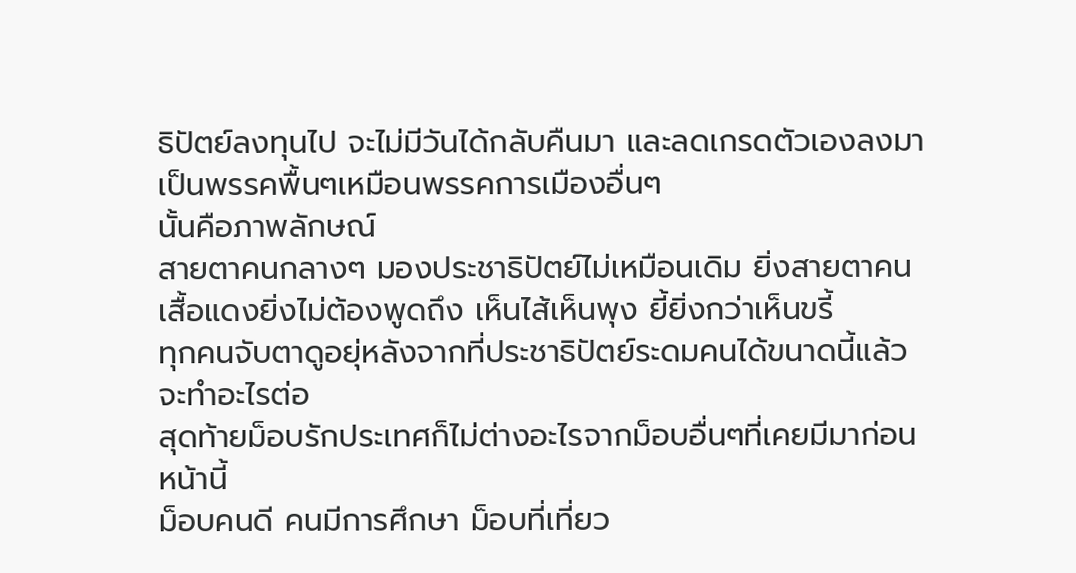ธิปัตย์ลงทุนไป จะไม่มีวันได้กลับคืนมา และลดเกรดตัวเองลงมาเป็นพรรคพื้นๆเหมือนพรรคการเมืองอื่นๆ
นั้นคือภาพลักษณ์
สายตาคนกลางๆ มองประชาธิปัตย์ไม่เหมือนเดิม ยิ่งสายตาคนเสื้อแดงยิ่งไม่ต้องพูดถึง เห็นไส้เห็นพุง ยี้ยิ่งกว่าเห็นขรี้
ทุกคนจับตาดูอยุ่หลังจากที่ประชาธิปัตย์ระดมคนได้ขนาดนี้แล้วจะทำอะไรต่อ
สุดท้ายม็อบรักประเทศก็ไม่ต่างอะไรจากม็อบอื่นๆที่เคยมีมาก่อนหน้านี้
ม็อบคนดี คนมีการศึกษา ม็อบที่เที่ยว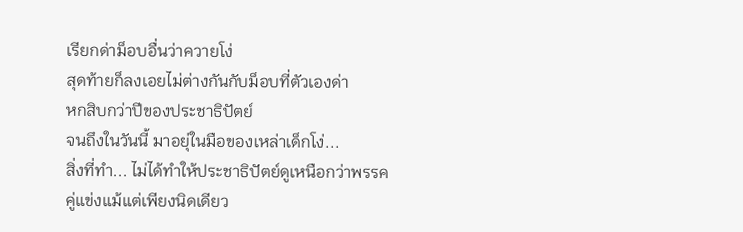เรียกด่าม็อบอื่นว่าควายโง่
สุดท้ายก็ลงเอยไม่ต่างกันกับม็อบที่ตัวเองด่า
หกสิบกว่าปีของประชาธิปัตย์
จนถึงในวันนี้ มาอยุ่ในมือของเหล่าเด็กโง่...
สิ่งที่ทำ... ไม่ได้ทำให้ประชาธิปัตย์ดูเหนือกว่าพรรคคู่แข่งแม้แต่เพียงนิดเดียว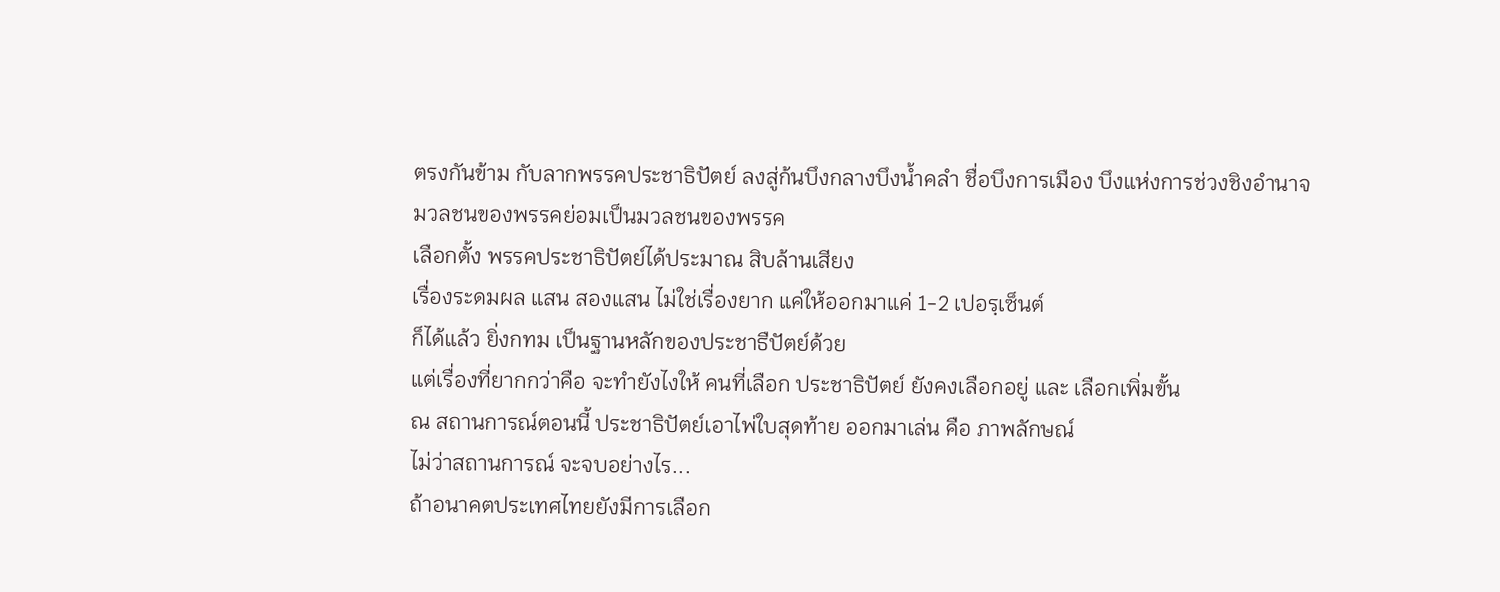ตรงกันข้าม กับลากพรรคประชาธิปัตย์ ลงสู่ก้นบึงกลางบึงน้ำคลำ ชื่อบึงการเมือง บึงแห่งการช่วงชิงอำนาจ
มวลชนของพรรคย่อมเป็นมวลชนของพรรค
เลือกตั้ง พรรคประชาธิปัตย์ได้ประมาณ สิบล้านเสียง
เรื่องระดมผล แสน สองแสน ไม่ใช่เรื่องยาก แค่ให้ออกมาแค่ 1-2 เปอรฺเซ็นต์
ก็ได้แล้ว ยิ่งกทม เป็นฐานหลักของประชาธืปัตย์ด้วย
แต่เรื่องที่ยากกว่าคือ จะทำยังไงให้ คนที่เลือก ประชาธิปัตย์ ยังคงเลือกอยู่ และ เลือกเพิ่มขั้น
ณ สถานการณ์ตอนนี้ ประชาธิปัตย์เอาไพ่ใบสุดท้าย ออกมาเล่น คือ ภาพลักษณ์
ไม่ว่าสถานการณ์ จะจบอย่างไร...
ถ้าอนาคตประเทศไทยยังมีการเลือก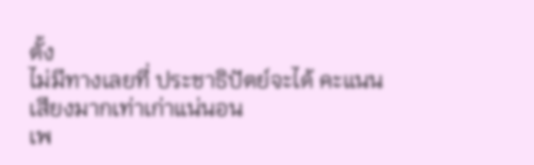ตั้ง
ไม่มีทางเลยที่ ประชาธิปัตย์จะได้ คะแนนเสียงมากเท่าเก่าแน่นอน
เพ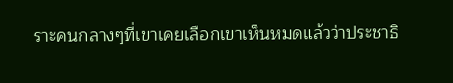ราะคนกลางๆที่เขาเคยเลือกเขาเห็นหมดแล้วว่าประชาธิ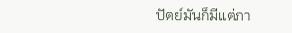ปัตย์มันก็มีแต่ภา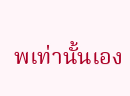พเท่านั้นเอง